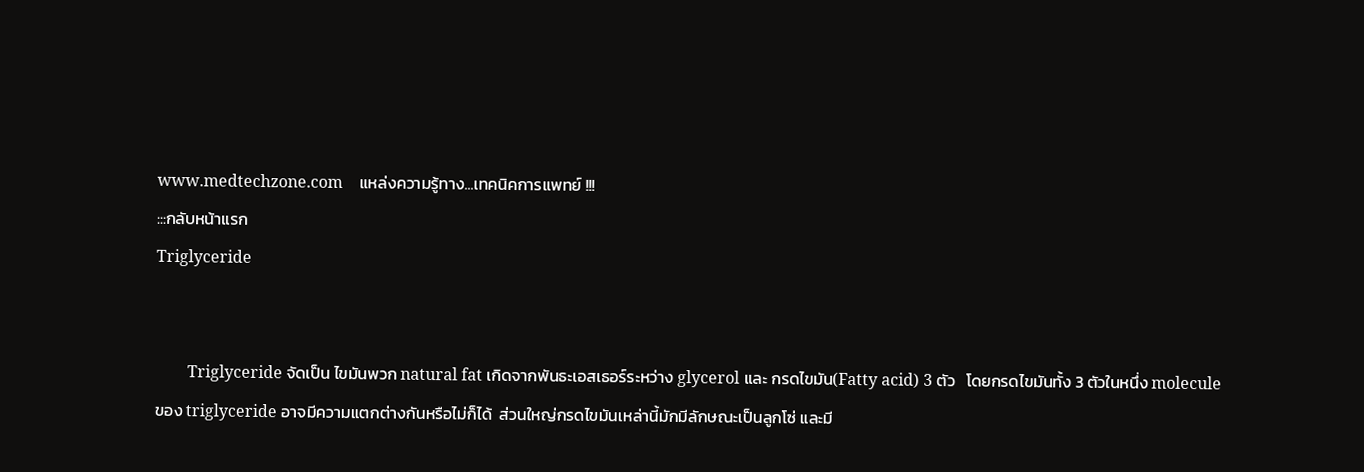www.medtechzone.com    แหล่งความรู้ทาง...เทคนิคการแพทย์ !!!
:::กลับหน้าแรก
Triglyceride


        Triglyceride จัดเป็น ไขมันพวก natural fat เกิดจากพันธะเอสเธอร์ระหว่าง glycerol และ กรดไขมัน(Fatty acid) 3 ตัว   โดยกรดไขมันทั้ง 3 ตัวในหนึ่ง molecule ของ triglyceride อาจมีความแตกต่างกันหรือไม่ก็ได้  ส่วนใหญ่กรดไขมันเหล่านี้มักมีลักษณะเป็นลูกโซ่ และมี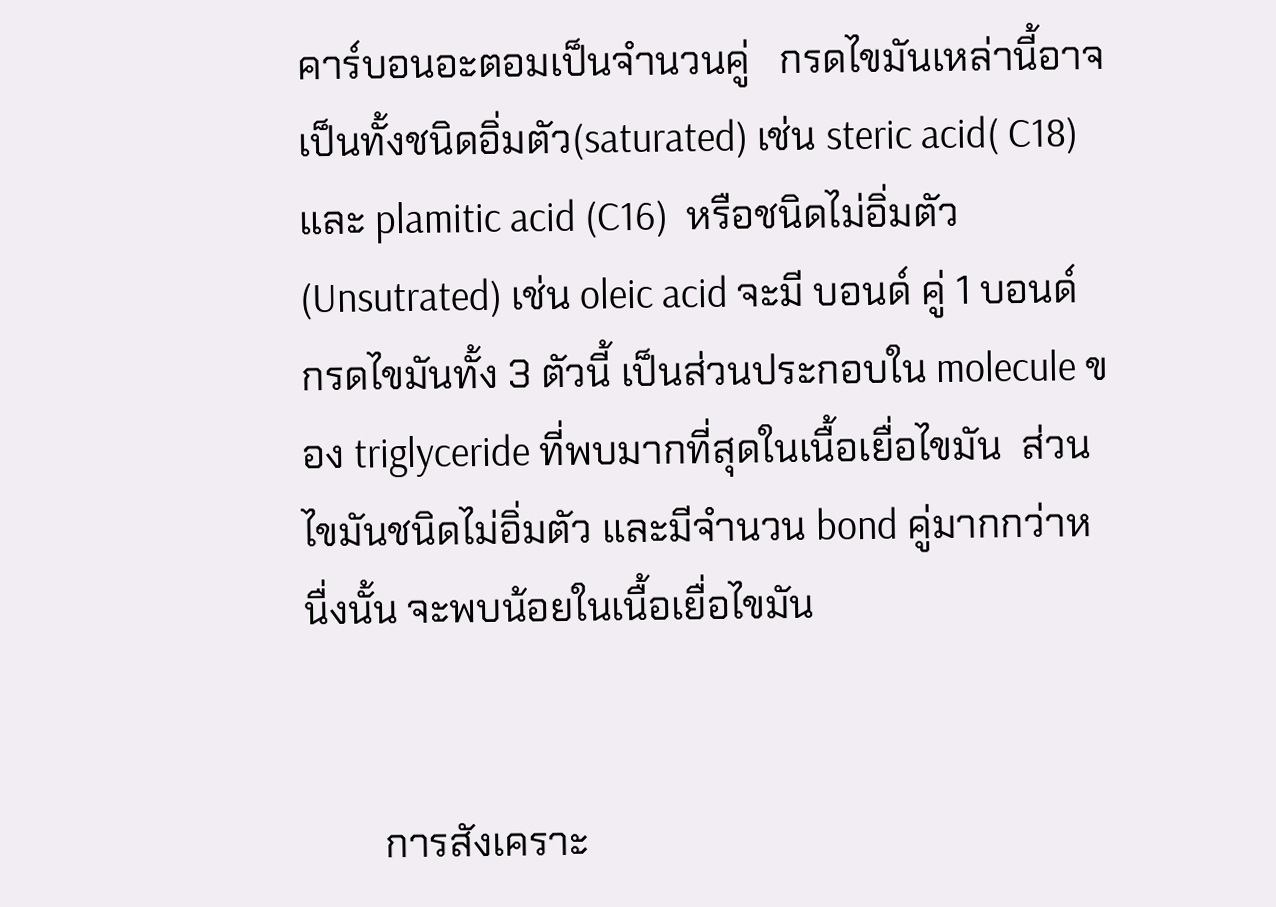คาร์บอนอะตอมเป็นจำนวนคู่   กรดไขมันเหล่านี้อาจเป็นทั้งชนิดอิ่มตัว(saturated) เช่น steric acid( C18) และ plamitic acid (C16)  หรือชนิดไม่อิ่มตัว (Unsutrated) เช่น oleic acid จะมี บอนด์ คู่ 1 บอนด์ กรดไขมันทั้ง 3 ตัวนี้ เป็นส่วนประกอบใน molecule ของ triglyceride ที่พบมากที่สุดในเนื้อเยื่อไขมัน  ส่วนไขมันชนิดไม่อิ่มตัว และมีจำนวน bond คู่มากกว่าหนื่งนั้น จะพบน้อยในเนื้อเยื่อไขมัน


        การสังเคราะ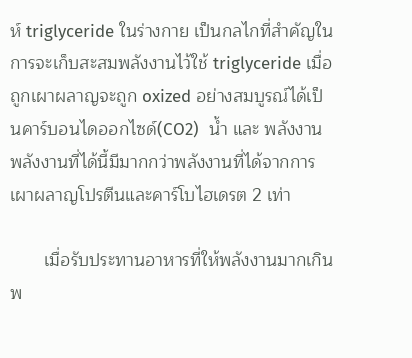ห์ triglyceride ในร่างกาย เป็นกลไกที่สำคัญในการจะเก็บสะสมพลังงานไว้ใช้ triglyceride เมื่อถูกเผาผลาญจะถูก oxized อย่างสมบูรณ์ได้เป็นคาร์บอนไดออกไซด์(CO2)  น้ำ และ พลังงาน    พลังงานที่ได้นี้มีมากกว่าพลังงานที่ได้จากการเผาผลาญโปรตีนและคาร์โบไฮเดรต 2 เท่า

       เมื่อรับประทานอาหารที่ให้พลังงานมากเกินพ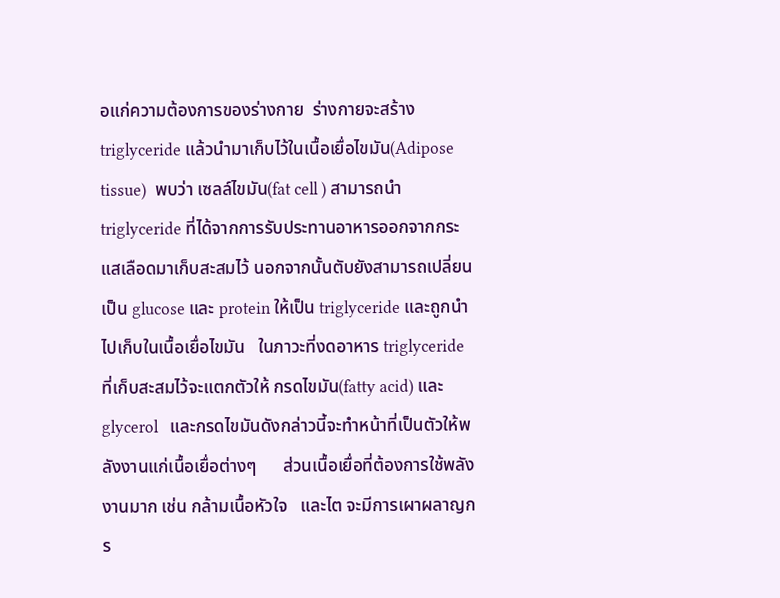อแก่ความต้องการของร่างกาย  ร่างกายจะสร้าง triglyceride แล้วนำมาเก็บไว้ในเนื้อเยื่อไขมัน(Adipose tissue)  พบว่า เซลล์ไขมัน(fat cell ) สามารถนำ triglyceride ที่ได้จากการรับประทานอาหารออกจากกระแสเลือดมาเก็บสะสมไว้ นอกจากนั้นตับยังสามารถเปลี่ยนเป็น glucose และ protein ให้เป็น triglyceride และถูกนำไปเก็บในเนื้อเยื่อไขมัน   ในภาวะที่งดอาหาร triglyceride ที่เก็บสะสมไว้จะแตกตัวให้ กรดไขมัน(fatty acid) และ glycerol   และกรดไขมันดังกล่าวนี้จะทำหน้าที่เป็นตัวให้พลังงานแก่เนื้อเยื่อต่างๆ      ส่วนเนื้อเยื่อที่ต้องการใช้พลังงานมาก เช่น กล้ามเนื้อหัวใจ   และไต จะมีการเผาผลาญกร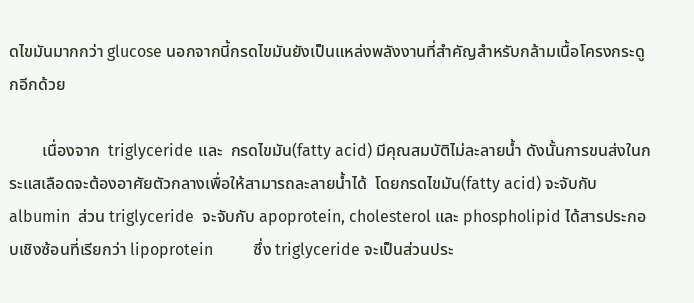ดไขมันมากกว่า glucose นอกจากนี้กรดไขมันยังเป็นแหล่งพลังงานที่สำคัญสำหรับกล้ามเนื้อโครงกระดูกอีกด้วย

        เนื่องจาก  triglyceride และ  กรดไขมัน(fatty acid) มีคุณสมบัติไม่ละลายน้ำ ดังนั้นการขนส่งในกระแสเลือดจะต้องอาศัยตัวกลางเพื่อให้สามารถละลายน้ำได้  โดยกรดไขมัน(fatty acid) จะจับกับ albumin  ส่วน triglyceride  จะจับกับ apoprotein, cholesterol และ phospholipid ได้สารประกอบเชิงซ้อนที่เรียกว่า lipoprotein          ซึ่ง triglyceride จะเป็นส่วนประ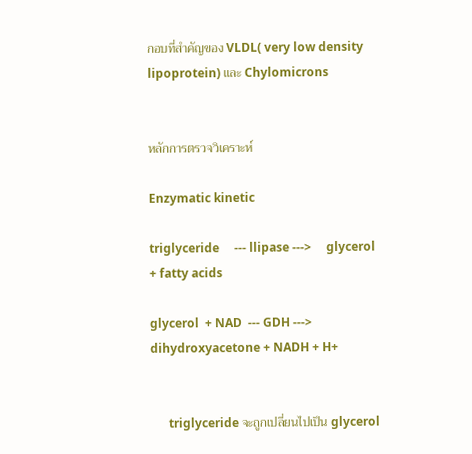กอบที่สำคัญของ VLDL( very low density lipoprotein) และ Chylomicrons


หลักการตรวจวิเคราะห์

Enzymatic kinetic

triglyceride     --- llipase --->     glycerol   + fatty acids

glycerol  + NAD  --- GDH --->   dihydroxyacetone + NADH + H+


      triglyceride จะถูกเปลี่ยนไปเป็น glycerol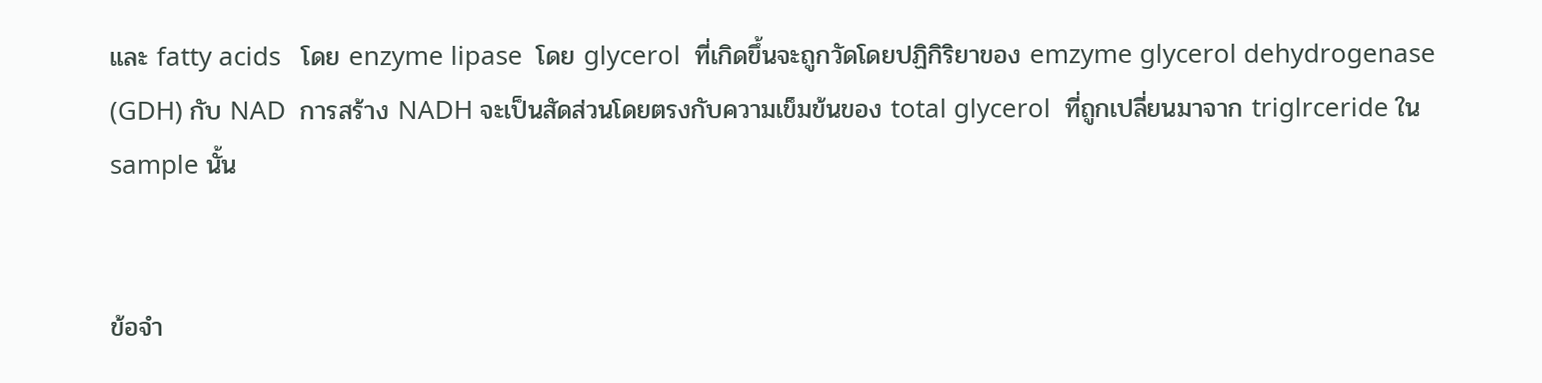และ fatty acids   โดย enzyme lipase  โดย glycerol  ที่เกิดขึ้นจะถูกวัดโดยปฏิกิริยาของ emzyme glycerol dehydrogenase (GDH) กับ NAD  การสร้าง NADH จะเป็นสัดส่วนโดยตรงกับความเข็มข้นของ total glycerol  ที่ถูกเปลี่ยนมาจาก triglrceride ใน sample นั้น


ข้อจำ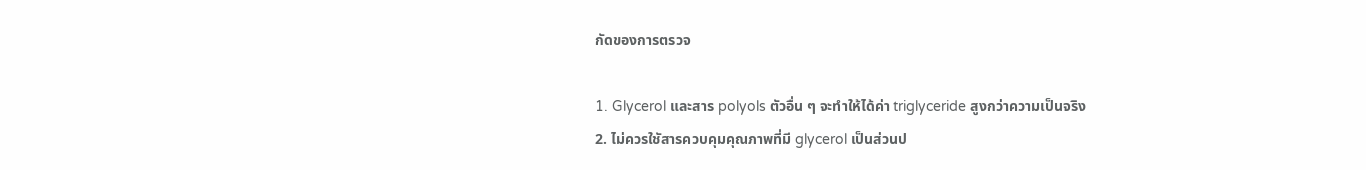กัดของการตรวจ

1. Glycerol และสาร polyols ตัวอื่น ๆ จะทำให้ได้ค่า triglyceride สูงกว่าความเป็นจริง
2. ไม่ควรใชัสารควบคุมคุณภาพที่มี glycerol เป็นส่วนป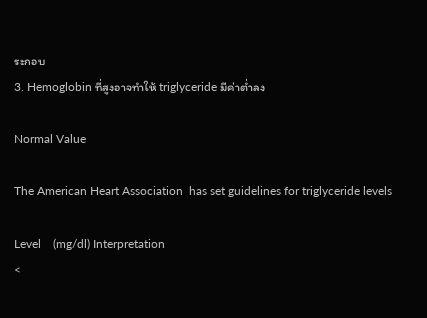ระกอบ
3. Hemoglobin ที่สูงอาจทำให้ triglyceride มีค่าต่ำลง

Normal Value

The American Heart Association  has set guidelines for triglyceride levels

Level    (mg/dl) Interpretation
<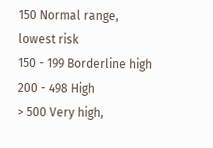150 Normal range,  lowest risk
150 - 199 Borderline high
200 - 498 High
> 500 Very high,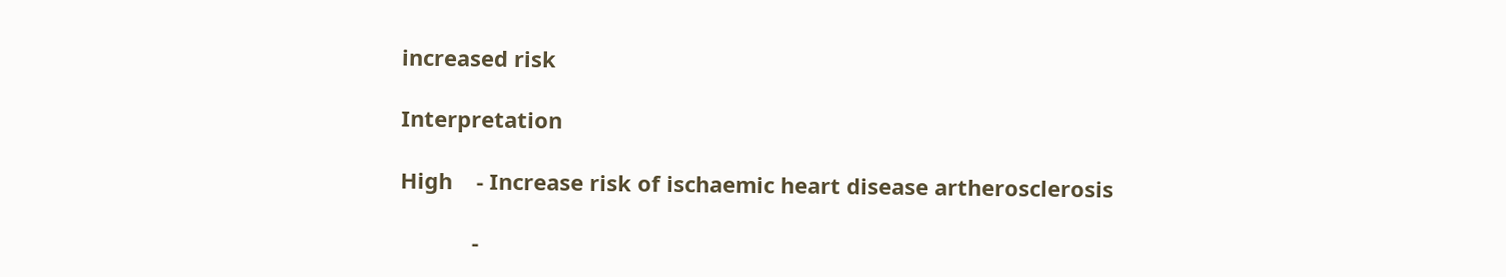increased risk

Interpretation

High    - Increase risk of ischaemic heart disease artherosclerosis

            -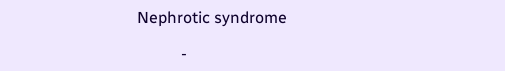Nephrotic syndrome

           -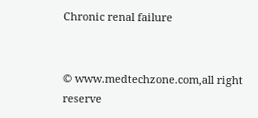Chronic renal failure


© www.medtechzone.com,all right reserve